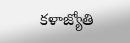కళాజ్యోతి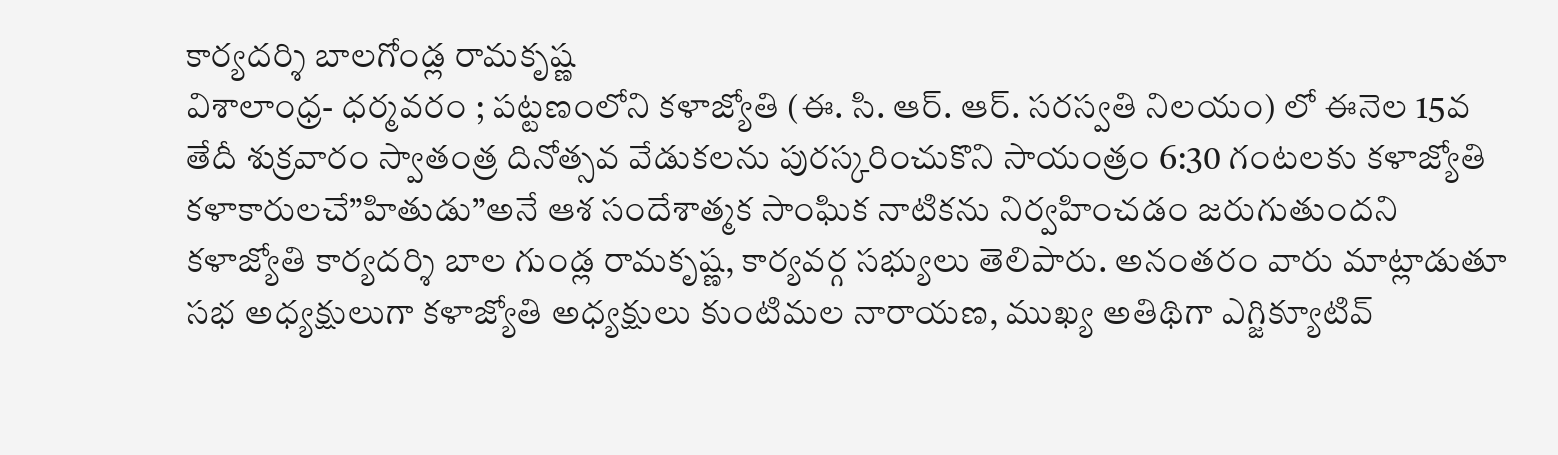కార్యదర్శి బాలగోండ్ల రామకృష్ణ
విశాలాంధ్ర- ధర్మవరం ; పట్టణంలోని కళాజ్యోతి (ఈ. సి. ఆర్. ఆర్. సరస్వతి నిలయం) లో ఈనెల 15వ తేదీ శుక్రవారం స్వాతంత్ర దినోత్సవ వేడుకలను పురస్కరించుకొని సాయంత్రం 6:30 గంటలకు కళాజ్యోతి కళాకారులచే”హితుడు”అనే ఆశ సందేశాత్మక సాంఘిక నాటికను నిర్వహించడం జరుగుతుందని కళాజ్యోతి కార్యదర్శి బాల గుండ్ల రామకృష్ణ, కార్యవర్గ సభ్యులు తెలిపారు. అనంతరం వారు మాట్లాడుతూ సభ అధ్యక్షులుగా కళాజ్యోతి అధ్యక్షులు కుంటిమల నారాయణ, ముఖ్య అతిథిగా ఎగ్జిక్యూటివ్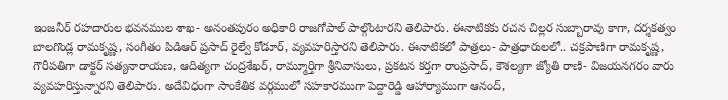ఇంజనీర్ రహదారుల భవనముల శాఖ- అనంతపురం అధికారి రాజగోపాల్ పాల్గొంటారని తెలిపారు. ఈనాటికకు రచన చిల్లర సుబ్బారావు కాగా, దర్శకత్వం బాలగొండ్ల రామకృష్ణ, సంగీతం పిడిఆర్ ప్రసాద్ రైల్వే కోడూర్, వ్యవహరిస్తారని తెలిపారు. ఈనాటికలో పాత్రలు- పాత్రధారులలో.. చక్రపాణిగా రామకృష్ణ, గౌరీపతిగా డాక్టర్ సత్యనారాయణ, ఆదిత్యగా చంద్రశేఖర్, రామ్మూర్తిగా శ్రీనివాసులు, ప్రకటన కర్తగా రాంప్రసాద్, కౌశల్యగా జ్యోతి రాణి- విజయనగరం వారు వ్యవహరిస్తున్నారని తెలిపారు. అదేవిధంగా సాంకేతిక వర్గములో సహకారముగా పెద్దారెడ్డి ఆహార్యాముగా ఆనంద్,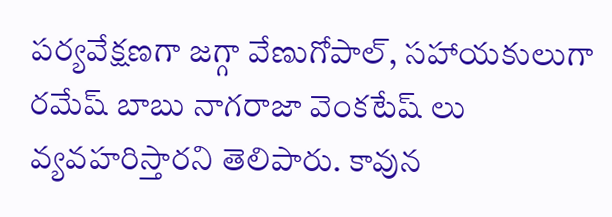పర్యవేక్షణగా జగ్గా వేణుగోపాల్, సహాయకులుగా రమేష్ బాబు నాగరాజా వెంకటేష్ లు వ్యవహరిస్తారని తెలిపారు. కావున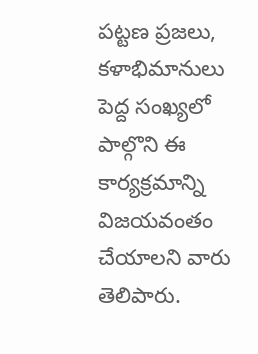పట్టణ ప్రజలు, కళాభిమానులు పెద్ద సంఖ్యలో పాల్గొని ఈ కార్యక్రమాన్ని విజయవంతం చేయాలని వారు తెలిపారు.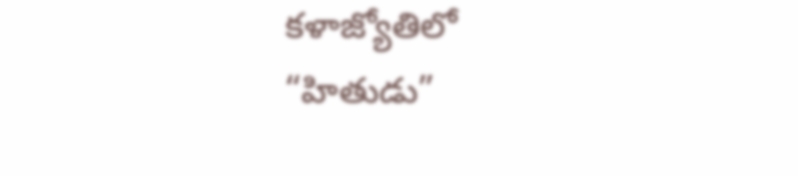కళాజ్యోతిలో “హితుడు”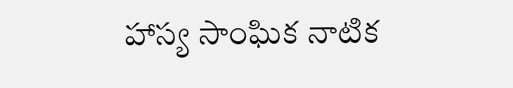హాస్య సాంఘిక నాటిక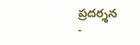ప్రదర్శన
-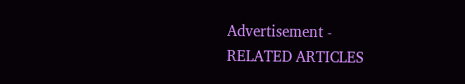Advertisement -
RELATED ARTICLES